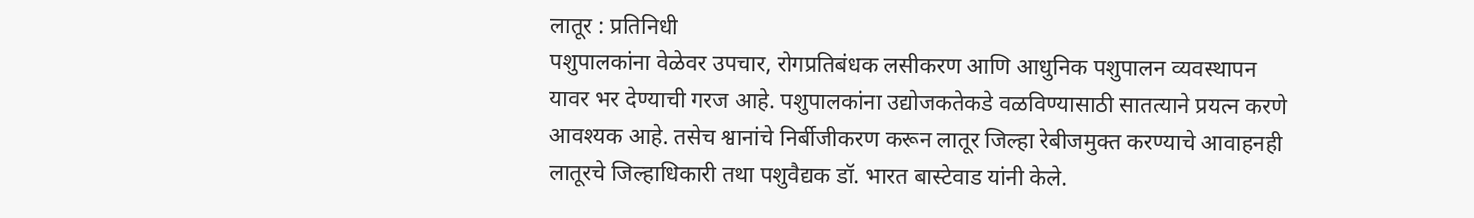लातूर : प्रतिनिधी
पशुपालकांना वेळेवर उपचार, रोगप्रतिबंधक लसीकरण आणि आधुनिक पशुपालन व्यवस्थापन यावर भर देण्याची गरज आहे. पशुपालकांना उद्योजकतेकडे वळविण्यासाठी सातत्याने प्रयत्न करणे आवश्यक आहे. तसेच श्वानांचे निर्बीजीकरण करून लातूर जिल्हा रेबीजमुक्त करण्याचे आवाहनही लातूरचे जिल्हाधिकारी तथा पशुवैद्यक डॉ. भारत बास्टेवाड यांनी केले.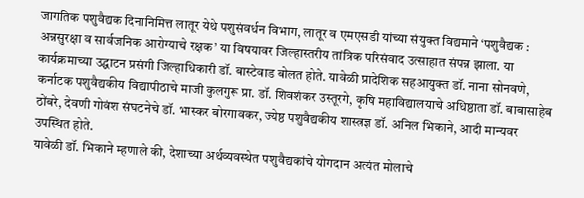जागतिक पशुवैद्यक दिनानिमित्त लातूर येथे पशुसंवर्धन विभाग, लातूर व एमएसडी यांच्या संयुक्त विद्यमाने ‘पशुवैद्यक : अन्नसुरक्षा व सार्वजनिक आरोग्याचे रक्षक’ या विषयावर जिल्हास्तरीय तांत्रिक परिसंवाद उत्साहात संपन्न झाला. या कार्यक्रमाच्या उद्घाटन प्रसंगी जिल्हाधिकारी डॉ. बास्टेवाड बोलत होते. यावेळी प्रादेशिक सहआयुक्त डॉ. नाना सोनवणे, कर्नाटक पशुवैद्यकीय विद्यापीठाचे माजी कुलगुरू प्रा. डॉ. शिवशंकर उस्तूरगे, कृषि महाविद्यालयाचे अधिष्ठाता डॉ. बाबासाहेब ठोंबरे, देवणी गोवंश संघटनेचे डॉ. भास्कर बोरगावकर, ज्येष्ठ पशुवैद्यकीय शास्त्रज्ञ डॉ. अनिल भिकाने, आदी मान्यवर उपस्थित होते.
यावेळी डॉ. भिकाने म्हणाले की, देशाच्या अर्थव्यवस्थेत पशुवैद्यकांचे योगदान अत्यंत मोलाचे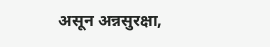असून अन्नसुरक्षा,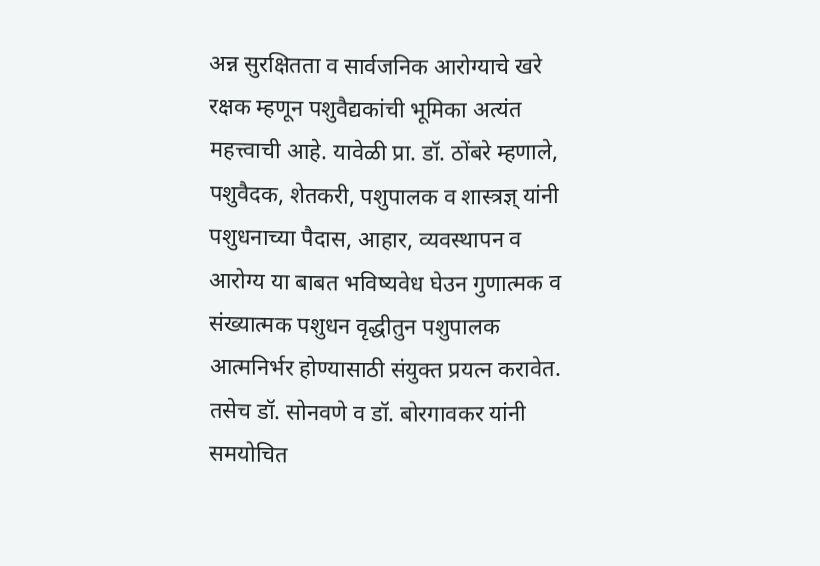अन्न सुरक्षितता व सार्वजनिक आरोग्याचे खरे रक्षक म्हणून पशुवैद्यकांची भूमिका अत्यंत महत्त्वाची आहे. यावेळी प्रा. डॉ. ठोंबरे म्हणाले, पशुवैदक, शेतकरी, पशुपालक व शास्त्रज्ञ् यांनी पशुधनाच्या पैदास, आहार, व्यवस्थापन व आरोग्य या बाबत भविष्यवेध घेउन गुणात्मक व संख्यात्मक पशुधन वृद्धीतुन पशुपालक आत्मनिर्भर होण्यासाठी संयुक्त प्रयत्न करावेत. तसेच डॉ. सोनवणे व डॉ. बोरगावकर यांनी समयोचित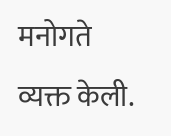मनोगते व्यक्त केली.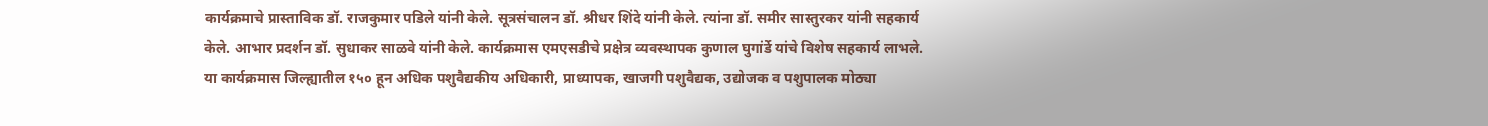कार्यक्रमाचे प्रास्ताविक डॉ. राजकुमार पडिले यांनी केले. सूत्रसंचालन डॉ. श्रीधर शिंदे यांनी केले. त्यांना डॉ. समीर सास्तुरकर यांनी सहकार्य केले. आभार प्रदर्शन डॉ. सुधाकर साळवे यांनी केले. कार्यक्रमास एमएसडीचे प्रक्षेत्र व्यवस्थापक कुणाल घुगांर्डे यांचे विशेष सहकार्य लाभले. या कार्यक्रमास जिल्ह्यातील १५० हून अधिक पशुवैद्यकीय अधिकारी, प्राध्यापक, खाजगी पशुवैद्यक, उद्योजक व पशुपालक मोठ्या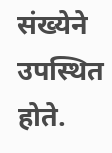संख्येने उपस्थित होते.